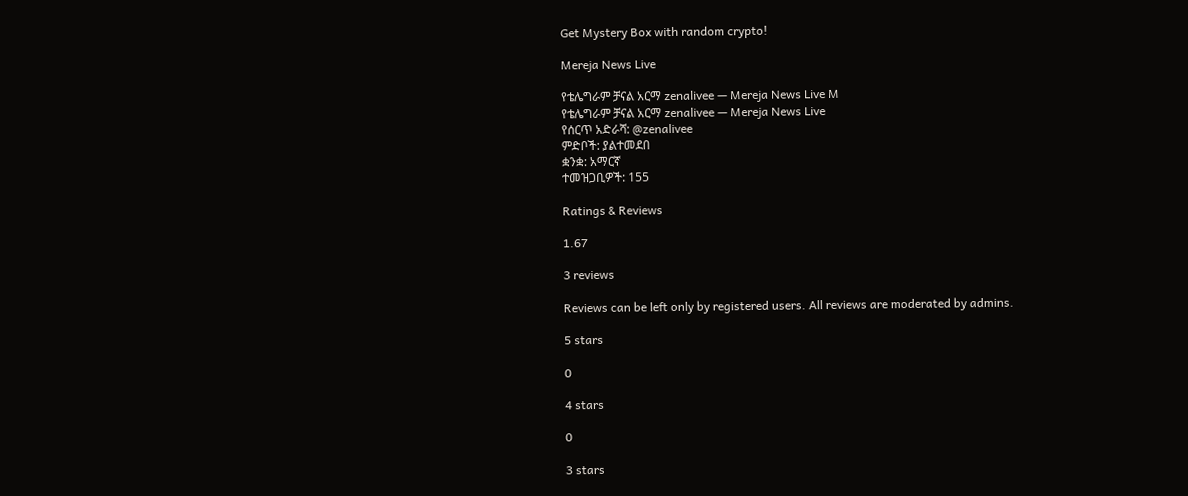Get Mystery Box with random crypto!

Mereja News Live

የቴሌግራም ቻናል አርማ zenalivee — Mereja News Live M
የቴሌግራም ቻናል አርማ zenalivee — Mereja News Live
የሰርጥ አድራሻ: @zenalivee
ምድቦች: ያልተመደበ
ቋንቋ: አማርኛ
ተመዝጋቢዎች: 155

Ratings & Reviews

1.67

3 reviews

Reviews can be left only by registered users. All reviews are moderated by admins.

5 stars

0

4 stars

0

3 stars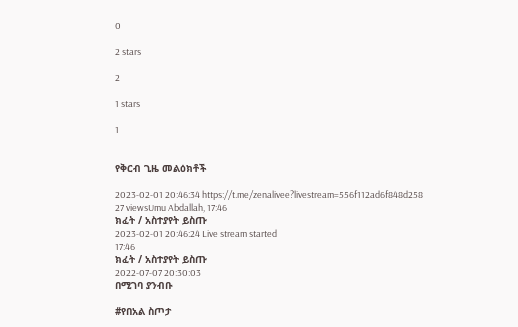0

2 stars

2

1 stars

1


የቅርብ ጊዜ መልዕክቶች

2023-02-01 20:46:34 https://t.me/zenalivee?livestream=556f112ad6f848d258
27 viewsUmu Abdallah, 17:46
ክፈት / አስተያየት ይስጡ
2023-02-01 20:46:24 Live stream started
17:46
ክፈት / አስተያየት ይስጡ
2022-07-07 20:30:03
በሚገባ ያንብቡ

#የበአል ስጦታ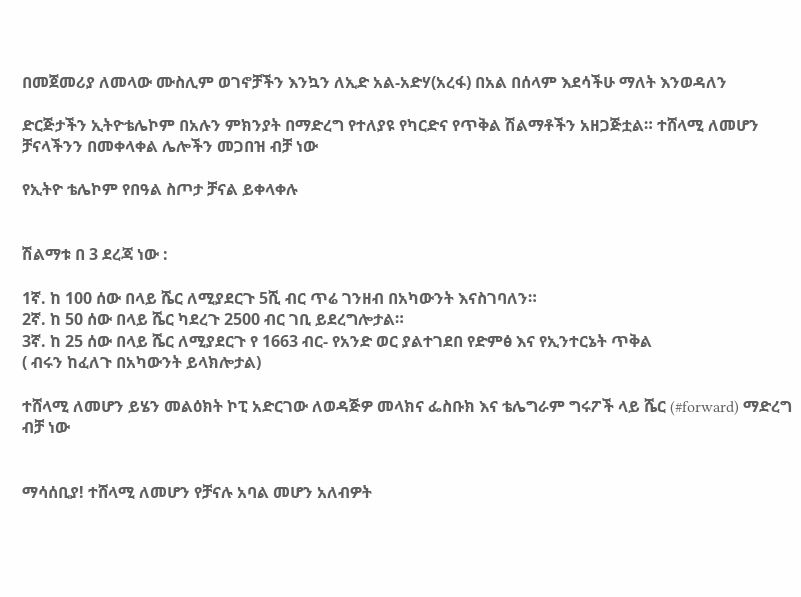በመጀመሪያ ለመላው ሙስሊም ወገኖቻችን እንኳን ለኢድ አል-አድሃ(አረፋ) በአል በሰላም እደሳችሁ ማለት እንወዳለን

ድርጅታችን ኢትዮቴሌኮም በአሉን ምክንያት በማድረግ የተለያዩ የካርድና የጥቅል ሽልማቶችን አዘጋጅቷል። ተሸላሚ ለመሆን ቻናላችንን በመቀላቀል ሌሎችን መጋበዝ ብቻ ነው

የኢትዮ ቴሌኮም የበዓል ስጦታ ቻናል ይቀላቀሉ


ሽልማቱ በ 3 ደረጃ ነው :

1ኛ. ከ 100 ሰው በላይ ሼር ለሚያደርጉ 5ሺ ብር ጥሬ ገንዘብ በአካውንት እናስገባለን።
2ኛ. ከ 50 ሰው በላይ ሼር ካደረጉ 2500 ብር ገቢ ይደረግሎታል።
3ኛ. ከ 25 ሰው በላይ ሼር ለሚያደርጉ የ 1663 ብር- የአንድ ወር ያልተገደበ የድምፅ እና የኢንተርኔት ጥቅል
( ብሩን ከፈለጉ በአካውንት ይላክሎታል)

ተሸላሚ ለመሆን ይሄን መልዕክት ኮፒ አድርገው ለወዳጅዎ መላክና ፌስቡክ እና ቴሌግራም ግሩፖች ላይ ሼር (#forward) ማድረግ ብቻ ነው


ማሳሰቢያ! ተሸላሚ ለመሆን የቻናሉ አባል መሆን አለብዎት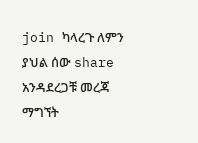join ካላረጉ ለምን ያህል ሰው share አንዳደረጋቹ መረጃ ማግኘት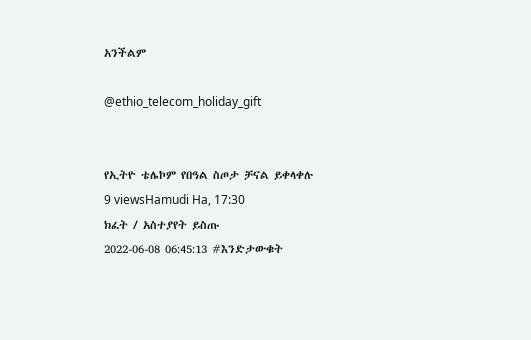አንችልም

@ethio_telecom_holiday_gift


የኢትዮ ቴሌኮም የበዓል ስጦታ ቻናል ይቀላቀሉ
9 viewsHamudi Ha, 17:30
ክፈት / አስተያየት ይስጡ
2022-06-08 06:45:13 #እንድታውቁት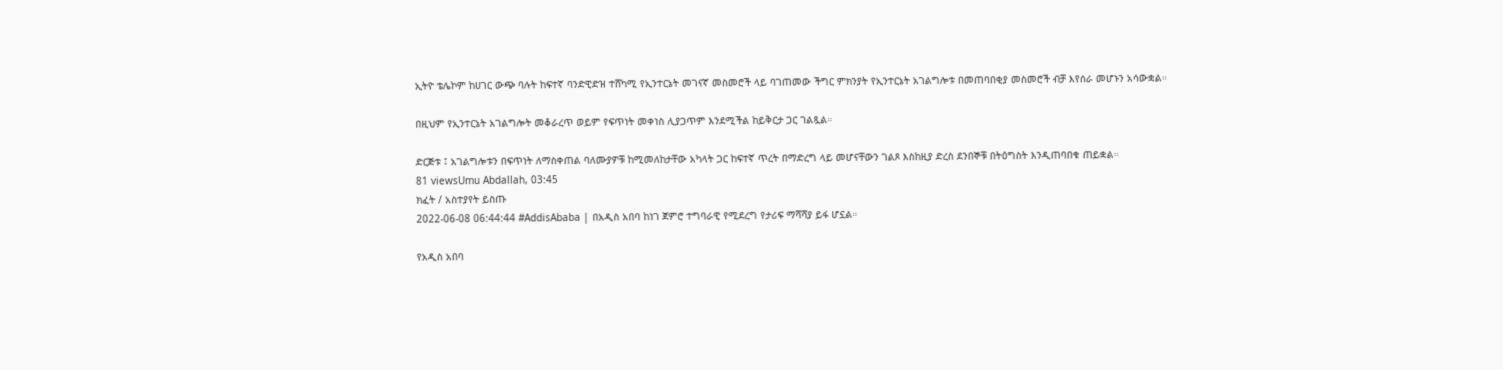ኢትዮ ቴሌኮም ከሀገር ውጭ ባሉት ከፍተኛ ባንድዊድዝ ተሸካሚ የኢንተርኔት መገናኛ መስመሮች ላይ ባገጠመው ችግር ምክንያት የኢንተርኔት አገልግሎቱ በመጠባበቂያ መስመሮች ብቻ እየሰራ መሆኑን አሳውቋል።

በዚህም የኢንተርኔት አገልግሎት መቆራረጥ ወይም የፍጥነት መቀነስ ሊያጋጥም እንደሚችል ከይቅርታ ጋር ገልጿል።

ድርጅቱ ፤ አገልግሎቱን በፍጥነት ለማስቀጠል ባለሙያዎቹ ከሚመለከታቸው አካላት ጋር ከፍተኛ ጥረት በማድረግ ላይ መሆናቸውን ገልጾ እስከዚያ ድረስ ደንበኞቹ በትዕግስት እንዲጠባበቁ ጠይቋል።
81 viewsUmu Abdallah, 03:45
ክፈት / አስተያየት ይስጡ
2022-06-08 06:44:44 #AddisAbaba | በአዲስ አበባ ከነገ ጀምሮ ተግባራዊ የሚደረግ የታሪፍ ማሻሻያ ይፋ ሆኗል።

የአዲስ አበባ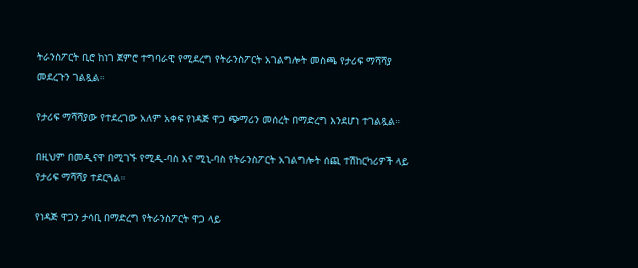ትራንስፖርት ቢሮ ከነገ ጀምሮ ተግባራዊ የሚደረግ የትራንስፖርት አገልግሎት መስጫ የታሪፍ ማሻሻያ መደረጉን ገልጿል።

የታሪፍ ማሻሻያው የተደረገው አለም አቀፍ የነዳጅ ዋጋ ጭማሪን መሰረት በማድረግ እንደሆነ ተገልጿል።

በዚህም በመዲናዋ በሚገኙ የሚዲ-ባስ እና ሚኒ-ባስ የትራንስፖርት አገልግሎት ሰጪ ተሽከርካሪዎች ላይ የታሪፍ ማሻሻያ ተደርጓል።

የነዳጅ ዋጋን ታሳቢ በማድረግ የትራንስፖርት ዋጋ ላይ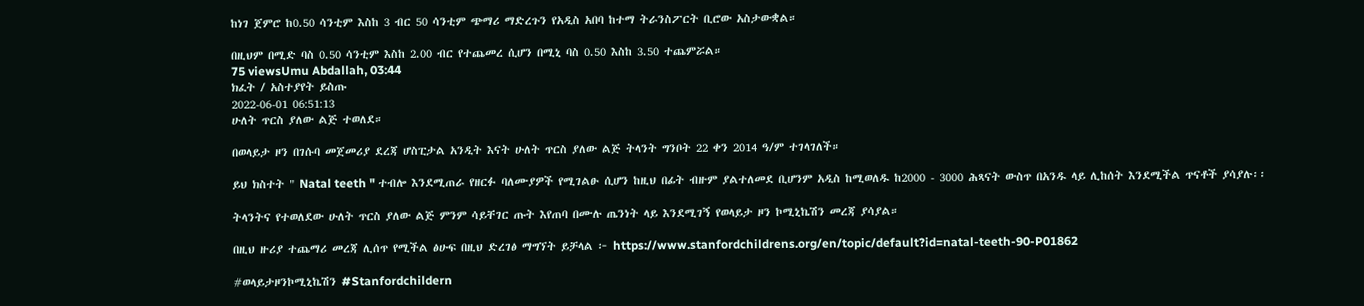ከነገ ጀምሮ ከ0.50 ሳንቲም እስከ 3 ብር 50 ሳንቲም ጭማሪ ማድረጉን የአዲስ አበባ ከተማ ትራንስፖርት ቢሮው አስታውቋል።

በዚህም በሚድ ባስ 0.50 ሳንቲም እስከ 2.00 ብር የተጨመረ ሲሆን በሚኒ ባስ 0.50 እስከ 3.50 ተጨምሯል።
75 viewsUmu Abdallah, 03:44
ክፈት / አስተያየት ይስጡ
2022-06-01 06:51:13
ሁለት ጥርስ ያለው ልጅ ተወለደ።

በወላይታ ዞን በገሱባ መጀመሪያ ደረጃ ሆስፒታል አንዲት እናት ሁለት ጥርስ ያለው ልጅ ትላንት ግንቦት 22 ቀን 2014 ዓ/ም ተገላገለች።

ይህ ክስተት " Natal teeth " ተብሎ እንደሚጠራ የዘርፉ ባለሙያዎች የሚገልፁ ሲሆን ከዚህ በፊት ብዙም ያልተለመደ ቢሆንም አዲስ ከሚወለዱ ከ2000 - 3000 ሕጻናት ውስጥ በአንዱ ላይ ሊከሰት እንደሚችል ጥናቶች ያሳያሉ፡፡

ትላንትና የተወለደው ሁለት ጥርስ ያለው ልጅ ምንም ሳይቸገር ጡት እየጠባ በሙሉ ጤንነት ላይ እንደሚገኝ የወላይታ ዞን ኮሚኒኬሽን መረጃ ያሳያል።

በዚህ ዙሪያ ተጨማሪ መረጃ ሊሰጥ የሚችል ፅሁፍ በዚህ ድረገፅ ማግኘት ይቻላል ፦ https://www.stanfordchildrens.org/en/topic/default?id=natal-teeth-90-P01862

#ወላይታዞንኮሚኒኬሽን #Stanfordchildern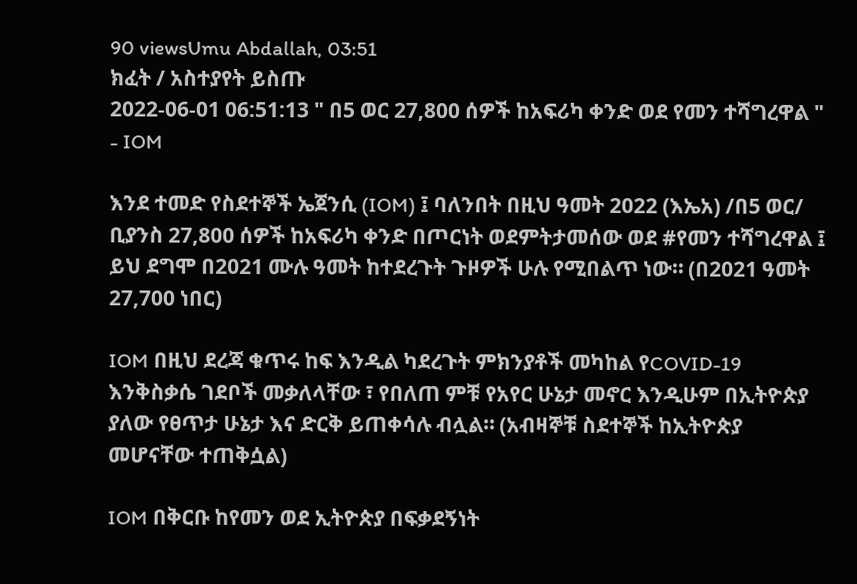90 viewsUmu Abdallah, 03:51
ክፈት / አስተያየት ይስጡ
2022-06-01 06:51:13 " በ5 ወር 27,800 ሰዎች ከአፍሪካ ቀንድ ወደ የመን ተሻግረዋል " - IOM

እንደ ተመድ የስደተኞች ኤጀንሲ (IOM) ፤ ባለንበት በዚህ ዓመት 2022 (እኤአ) /በ5 ወር/ ቢያንስ 27,800 ሰዎች ከአፍሪካ ቀንድ በጦርነት ወደምትታመሰው ወደ #የመን ተሻግረዋል ፤ ይህ ደግሞ በ2021 ሙሉ ዓመት ከተደረጉት ጉዞዎች ሁሉ የሚበልጥ ነው። (በ2021 ዓመት 27,700 ነበር)

IOM በዚህ ደረጃ ቁጥሩ ከፍ እንዲል ካደረጉት ምክንያቶች መካከል የCOVID-19 እንቅስቃሴ ገደቦች መቃለላቸው ፣ የበለጠ ምቹ የአየር ሁኔታ መኖር እንዲሁም በኢትዮጵያ ያለው የፀጥታ ሁኔታ እና ድርቅ ይጠቀሳሉ ብሏል። (አብዛኞቹ ስደተኞች ከኢትዮጵያ መሆናቸው ተጠቅሷል)

IOM በቅርቡ ከየመን ወደ ኢትዮጵያ በፍቃደኝነት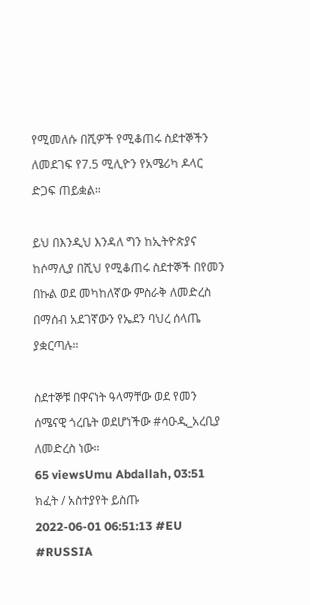የሚመለሱ በሺዎች የሚቆጠሩ ስደተኞችን ለመደገፍ የ7.5 ሚሊዮን የአሜሪካ ዶላር ድጋፍ ጠይቋል።

ይህ በእንዲህ እንዳለ ግን ከኢትዮጵያና ከሶማሊያ በሺህ የሚቆጠሩ ስደተኞች በየመን በኩል ወደ መካከለኛው ምስራቅ ለመድረስ በማሰብ አደገኛውን የኤደን ባህረ ሰላጤ ያቋርጣሉ።

ስደተኞቹ በዋናነት ዓላማቸው ወደ የመን ሰሜናዊ ጎረቤት ወደሆነችው #ሳዑዲ_አረቢያ ለመድረስ ነው።
65 viewsUmu Abdallah, 03:51
ክፈት / አስተያየት ይስጡ
2022-06-01 06:51:13 #EU #RUSSIA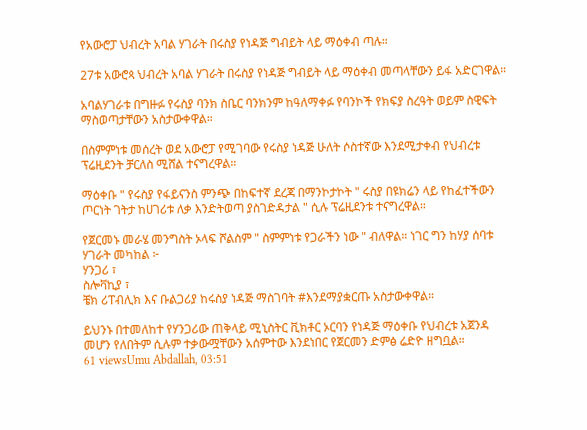የአውሮፓ ህብረት አባል ሃገራት በሩስያ የነዳጅ ግብይት ላይ ማዕቀብ ጣሉ።

27ቱ አውሮጳ ህብረት አባል ሃገራት በሩስያ የነዳጅ ግብይት ላይ ማዕቀብ መጣላቸውን ይፋ አድርገዋል።

አባልሃገራቱ በግዙፉ የሩስያ ባንክ ስቤር ባንክንም ከዓለማቀፉ የባንኮች የክፍያ ስረዓት ወይም ስዊፍት ማስወጣታቸውን አስታውቀዋል።

በስምምነቱ መሰረት ወደ አውሮፓ የሚገባው የሩስያ ነዳጅ ሁለት ሶስተኛው እንደሚታቀብ የህብረቱ ፕሬዚደንት ቻርለስ ሚሸል ተናግረዋል።

ማዕቀቡ " የሩስያ የፋይናንስ ምንጭ በከፍተኛ ደረጃ በማንኮታኮት " ሩስያ በዩክሬን ላይ የከፈተችውን ጦርነት ገትታ ከሀገሪቱ ለቃ እንድትወጣ ያስገድዳታል " ሲሉ ፕሬዚደንቱ ተናግረዋል።

የጀርመኑ መራሄ መንግስት ኦላፍ ሾልስም " ስምምነቱ የጋራችን ነው " ብለዋል። ነገር ግን ከሃያ ሰባቱ ሃገራት መካከል ፦
ሃንጋሪ ፣
ስሎቫኪያ ፣
ቼክ ሪፐብሊክ እና ቡልጋሪያ ከሩስያ ነዳጅ ማስገባት #እንደማያቋርጡ አስታውቀዋል።

ይህንኑ በተመለከተ የሃንጋሪው ጠቅላይ ሚኒስትር ቪክቶር ኦርባን የነዳጅ ማዕቀቡ የህብረቱ አጀንዳ መሆን የለበትም ሲሉም ተቃውሟቸውን አሰምተው እንደነበር የጀርመን ድምፅ ሬድዮ ዘግቧል።
61 viewsUmu Abdallah, 03:51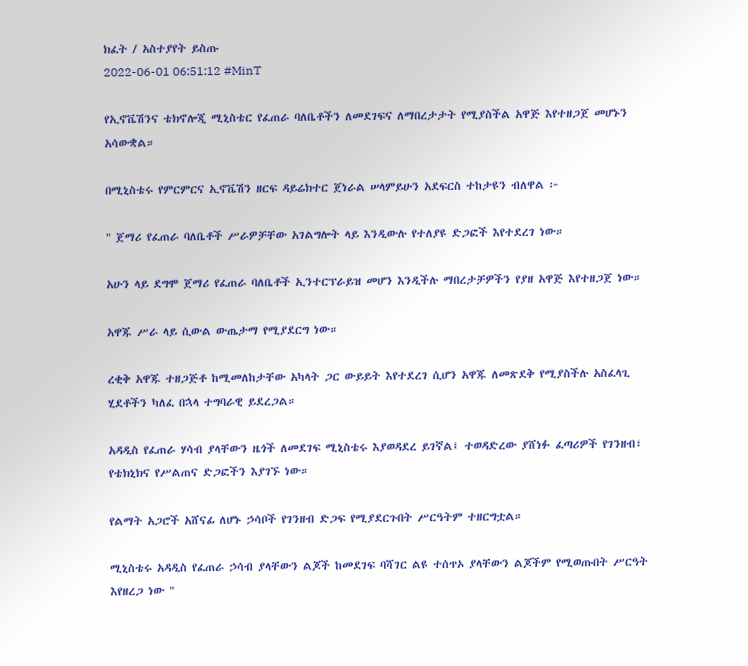ክፈት / አስተያየት ይስጡ
2022-06-01 06:51:12 #MinT

የኢኖቬሽንና ቴክኖሎጂ ሚኒስቴር የፈጠራ ባለቤቶችን ለመደገፍና ለማበረታታት የሚያስችል አዋጅ እየተዘጋጀ መሆኑን አሳውቋል።

በሚኒስቴሩ የምርምርና ኢኖቬሽን ዘርፍ ዳይሬክተር ጀነራል ሠላምይሁን አደፍርስ ተከታዩን ብለዋል ፦

" ጀማሪ የፈጠራ ባለቤቶች ሥራዎቻቸው አገልግሎት ላይ እንዲውሉ የተለያዩ ድጋፎች እየተደረገ ነው።

አሁን ላይ ደግሞ ጀማሪ የፈጠራ ባለቤቶች ኢንተርፕራይዝ መሆን እንዲችሉ ማበረታቻዎችን የያዘ አዋጅ እየተዘጋጀ ነው።

አዋጁ ሥራ ላይ ሲውል ውጤታማ የሚያደርግ ነው።

ረቂቅ አዋጁ ተዘጋጅቶ ከሚመለከታቸው አካላት ጋር ውይይት እየተደረገ ሲሆን አዋጁ ለመጽደቅ የሚያስችሉ አስፈላጊ ሂደቶችን ካለፈ በኋላ ተግባራዊ ይደረጋል።

አዳዲስ የፈጠራ ሃሳብ ያላቸውን ዜጎች ለመደገፍ ሚኒስቴሩ እያወዳደረ ይገኛል፤ ተወዳድረው ያሸነፉ ፈጣሪዎች የገንዘብ፣ የቴክኒክና የሥልጠና ድጋፎችን እያገኙ ነው።

የልማት አጋሮች አሸናፊ ለሆኑ ኃሳቦች የገንዘብ ድጋፍ የሚያደርጉበት ሥርዓትም ተዘርግቷል።

ሚኒስቴሩ አዳዲስ የፈጠራ ኃሳብ ያላቸውን ልጆች ከመደገፍ ባሻገር ልዩ ተሰጥኦ ያላቸውን ልጆችም የሚወጡበት ሥርዓት እየዘረጋ ነው "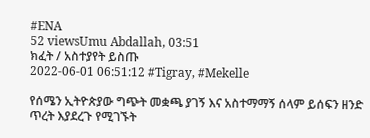#ENA
52 viewsUmu Abdallah, 03:51
ክፈት / አስተያየት ይስጡ
2022-06-01 06:51:12 #Tigray, #Mekelle

የሰሜን ኢትዮጵያው ግጭት መቋጫ ያገኝ እና አስተማማኝ ሰላም ይሰፍን ዘንድ ጥረት እያደረጉ የሚገኙት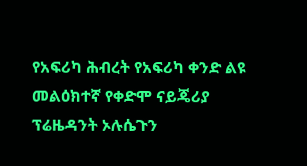የአፍሪካ ሕብረት የአፍሪካ ቀንድ ልዩ መልዕክተኛ የቀድሞ ናይጄሪያ ፕሬዜዳንት ኦሉሴጉን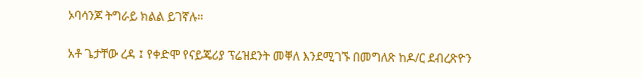ኦባሳንጆ ትግራይ ክልል ይገኛሉ።

አቶ ጌታቸው ረዳ ፤ የቀድሞ የናይጄሪያ ፕሬዝደንት መቐለ እንደሚገኙ በመግለጽ ከዶ/ር ደብረጽዮን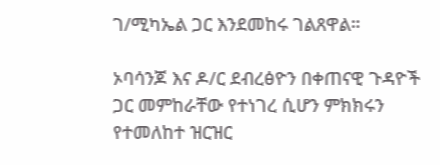ገ/ሚካኤል ጋር እንደመከሩ ገልጸዋል።

ኦባሳንጆ እና ዶ/ር ደብረፅዮን በቀጠናዊ ጉዳዮች ጋር መምከራቸው የተነገረ ሲሆን ምክክሩን የተመለከተ ዝርዝር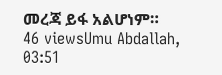መረጃ ይፋ አልሆነም።
46 viewsUmu Abdallah, 03:51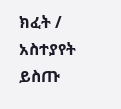ክፈት / አስተያየት ይስጡ